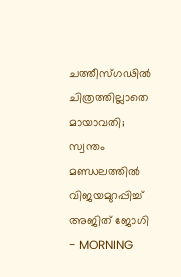ചത്തീസ്ഗഢില്‍ ചിത്രത്തില്ലാതെ മായാവതി; സ്വന്തം മണ്ഡലത്തില്‍ വിജയമുറപ്പിച്ച് അജിത് ജോഗി - MORNING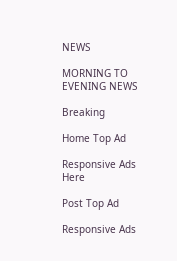NEWS

MORNING TO EVENING NEWS

Breaking

Home Top Ad

Responsive Ads Here

Post Top Ad

Responsive Ads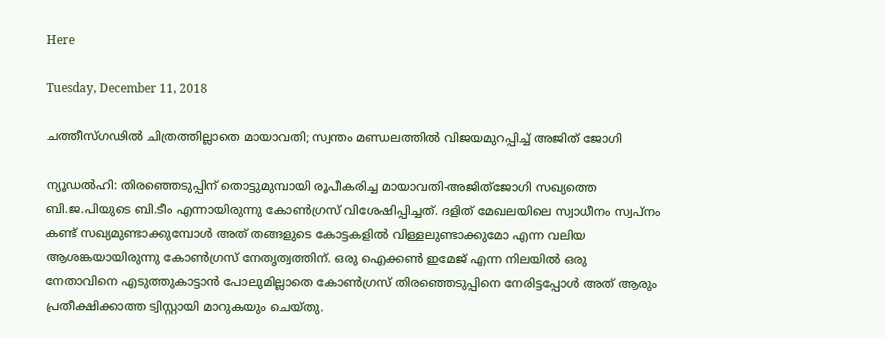Here

Tuesday, December 11, 2018

ചത്തീസ്ഗഢില്‍ ചിത്രത്തില്ലാതെ മായാവതി; സ്വന്തം മണ്ഡലത്തില്‍ വിജയമുറപ്പിച്ച് അജിത് ജോഗി

ന്യൂഡൽഹി: തിരഞ്ഞെടുപ്പിന് തൊട്ടുമുമ്പായി രൂപീകരിച്ച മായാവതി-അജിത്ജോഗി സഖ്യത്തെ ബി.ജ.പിയുടെ ബി.ടീം എന്നായിരുന്നു കോൺഗ്രസ് വിശേഷിപ്പിച്ചത്. ദളിത് മേഖലയിലെ സ്വാധീനം സ്വപ്നം കണ്ട് സഖ്യമുണ്ടാക്കുമ്പോൾ അത് തങ്ങളുടെ കോട്ടകളിൽ വിള്ളലുണ്ടാക്കുമോ എന്ന വലിയ ആശങ്കയായിരുന്നു കോൺഗ്രസ് നേതൃത്വത്തിന്. ഒരു ഐക്കൺ ഇമേജ് എന്ന നിലയിൽ ഒരു നേതാവിനെ എടുത്തുകാട്ടാൻ പോലുമില്ലാതെ കോൺഗ്രസ് തിരഞ്ഞെടുപ്പിനെ നേരിട്ടപ്പോൾ അത് ആരും പ്രതീക്ഷിക്കാത്ത ട്വിസ്റ്റായി മാറുകയും ചെയ്തു.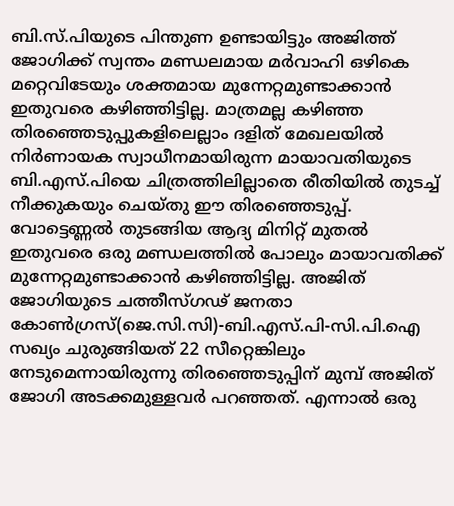ബി.സ്.പിയുടെ പിന്തുണ ഉണ്ടായിട്ടും അജിത്ത് ജോഗിക്ക് സ്വന്തം മണ്ഡലമായ മർവാഹി ഒഴികെ മറ്റെവിടേയും ശക്തമായ മുന്നേറ്റമുണ്ടാക്കാൻ ഇതുവരെ കഴിഞ്ഞിട്ടില്ല. മാത്രമല്ല കഴിഞ്ഞ തിരഞ്ഞെടുപ്പുകളിലെല്ലാം ദളിത് മേഖലയിൽ നിർണായക സ്വാധീനമായിരുന്ന മായാവതിയുടെ ബി.എസ്.പിയെ ചിത്രത്തിലില്ലാതെ രീതിയിൽ തുടച്ച് നീക്കുകയും ചെയ്തു ഈ തിരഞ്ഞെടുപ്പ്. വോട്ടെണ്ണൽ തുടങ്ങിയ ആദ്യ മിനിറ്റ് മുതൽ ഇതുവരെ ഒരു മണ്ഡലത്തിൽ പോലും മായാവതിക്ക് മുന്നേറ്റമുണ്ടാക്കാൻ കഴിഞ്ഞിട്ടില്ല. അജിത് ജോഗിയുടെ ചത്തീസ്ഗഢ് ജനതാ കോൺഗ്രസ്(ജെ.സി.സി)-ബി.എസ്.പി-സി.പി.ഐ സഖ്യം ചുരുങ്ങിയത് 22 സീറ്റെങ്കിലും നേടുമെന്നായിരുന്നു തിരഞ്ഞെടുപ്പിന് മുമ്പ് അജിത് ജോഗി അടക്കമുള്ളവർ പറഞ്ഞത്. എന്നാൽ ഒരു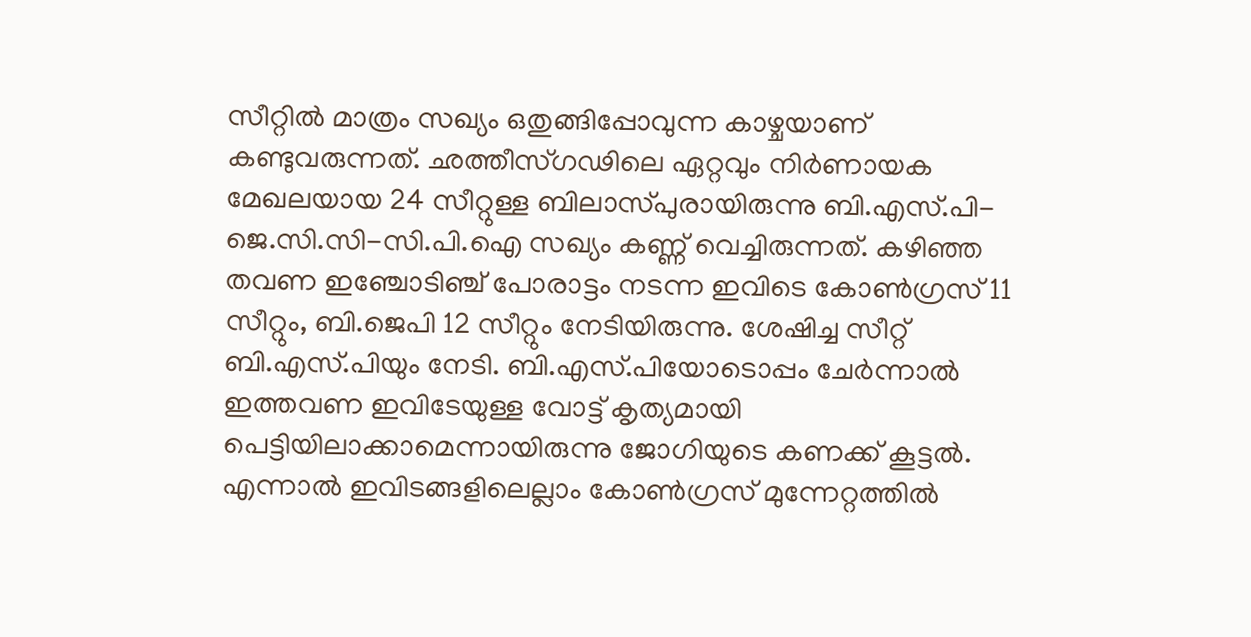സീറ്റിൽ മാത്രം സഖ്യം ഒതുങ്ങിപ്പോവുന്ന കാഴ്ചയാണ് കണ്ടുവരുന്നത്. ഛത്തീസ്ഗഢിലെ ഏറ്റവും നിർണായക മേഖലയായ 24 സീറ്റുള്ള ബിലാസ്പുരായിരുന്നു ബി.എസ്.പി-ജെ.സി.സി-സി.പി.ഐ സഖ്യം കണ്ണ് വെച്ചിരുന്നത്. കഴിഞ്ഞ തവണ ഇഞ്ചോടിഞ്ച് പോരാട്ടം നടന്ന ഇവിടെ കോൺഗ്രസ് 11 സീറ്റും, ബി.ജെപി 12 സീറ്റും നേടിയിരുന്നു. ശേഷിച്ച സീറ്റ് ബി.എസ്.പിയും നേടി. ബി.എസ്.പിയോടൊപ്പം ചേർന്നാൽ ഇത്തവണ ഇവിടേയുള്ള വോട്ട് കൃത്യമായി പെട്ടിയിലാക്കാമെന്നായിരുന്നു ജോഗിയുടെ കണക്ക് കൂട്ടൽ. എന്നാൽ ഇവിടങ്ങളിലെല്ലാം കോൺഗ്രസ് മുന്നേറ്റത്തിൽ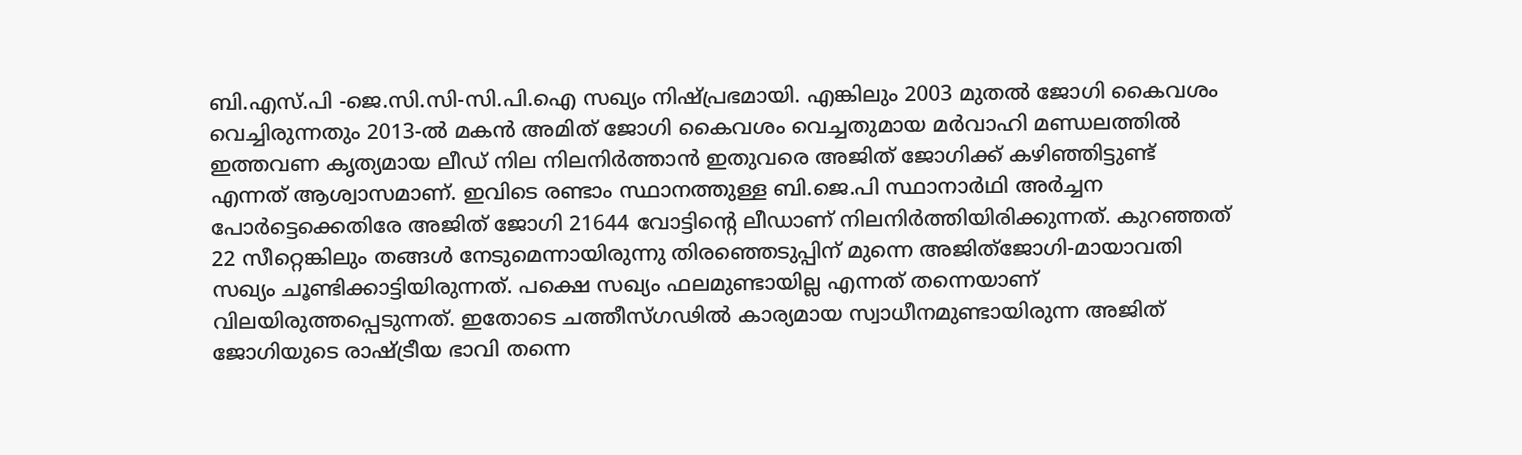ബി.എസ്.പി -ജെ.സി.സി-സി.പി.ഐ സഖ്യം നിഷ്പ്രഭമായി. എങ്കിലും 2003 മുതൽ ജോഗി കൈവശം വെച്ചിരുന്നതും 2013-ൽ മകൻ അമിത് ജോഗി കൈവശം വെച്ചതുമായ മർവാഹി മണ്ഡലത്തിൽ ഇത്തവണ കൃത്യമായ ലീഡ് നില നിലനിർത്താൻ ഇതുവരെ അജിത് ജോഗിക്ക് കഴിഞ്ഞിട്ടുണ്ട് എന്നത് ആശ്വാസമാണ്. ഇവിടെ രണ്ടാം സ്ഥാനത്തുള്ള ബി.ജെ.പി സ്ഥാനാർഥി അർച്ചന പോർട്ടെക്കെതിരേ അജിത് ജോഗി 21644 വോട്ടിന്റെ ലീഡാണ് നിലനിർത്തിയിരിക്കുന്നത്. കുറഞ്ഞത് 22 സീറ്റെങ്കിലും തങ്ങൾ നേടുമെന്നായിരുന്നു തിരഞ്ഞെടുപ്പിന് മുന്നെ അജിത്ജോഗി-മായാവതി സഖ്യം ചൂണ്ടിക്കാട്ടിയിരുന്നത്. പക്ഷെ സഖ്യം ഫലമുണ്ടായില്ല എന്നത് തന്നെയാണ് വിലയിരുത്തപ്പെടുന്നത്. ഇതോടെ ചത്തീസ്ഗഢിൽ കാര്യമായ സ്വാധീനമുണ്ടായിരുന്ന അജിത് ജോഗിയുടെ രാഷ്ട്രീയ ഭാവി തന്നെ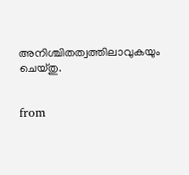അനിശ്ചിതത്വത്തിലാവുകയും ചെയ്തു.


from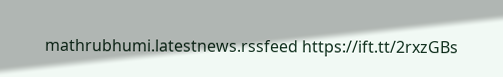mathrubhumi.latestnews.rssfeed https://ift.tt/2rxzGBs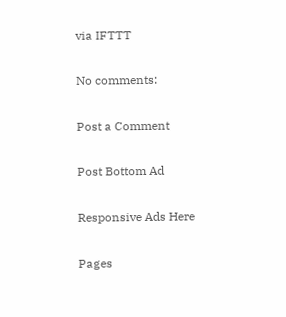via IFTTT

No comments:

Post a Comment

Post Bottom Ad

Responsive Ads Here

Pages